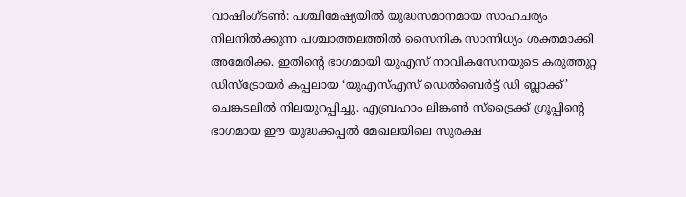വാഷിംഗ്ടൺ: പശ്ചിമേഷ്യയിൽ യുദ്ധസമാനമായ സാഹചര്യം നിലനിൽക്കുന്ന പശ്ചാത്തലത്തിൽ സൈനിക സാന്നിധ്യം ശക്തമാക്കി അമേരിക്ക. ഇതിന്റെ ഭാഗമായി യുഎസ് നാവികസേനയുടെ കരുത്തുറ്റ ഡിസ്ട്രോയർ കപ്പലായ ‘യുഎസ്എസ് ഡെൽബെർട്ട് ഡി ബ്ലാക്ക്’ ചെങ്കടലിൽ നിലയുറപ്പിച്ചു. എബ്രഹാം ലിങ്കൺ സ്ട്രൈക്ക് ഗ്രൂപ്പിന്റെ ഭാഗമായ ഈ യുദ്ധക്കപ്പൽ മേഖലയിലെ സുരക്ഷ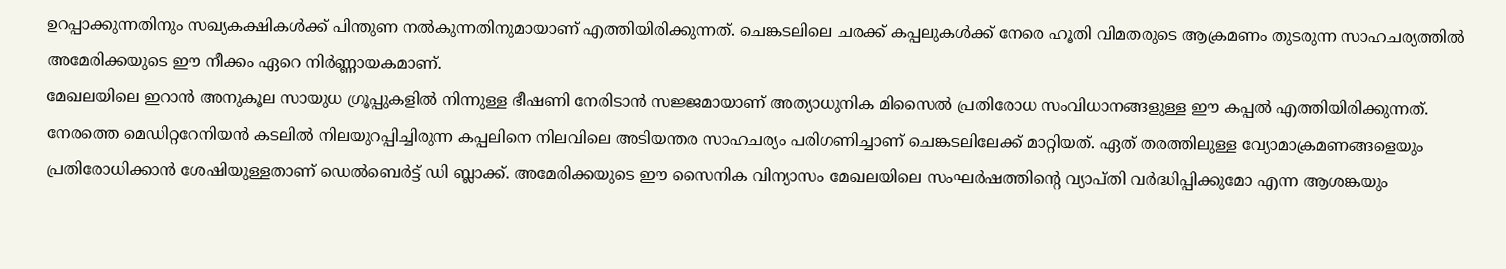ഉറപ്പാക്കുന്നതിനും സഖ്യകക്ഷികൾക്ക് പിന്തുണ നൽകുന്നതിനുമായാണ് എത്തിയിരിക്കുന്നത്. ചെങ്കടലിലെ ചരക്ക് കപ്പലുകൾക്ക് നേരെ ഹൂതി വിമതരുടെ ആക്രമണം തുടരുന്ന സാഹചര്യത്തിൽ അമേരിക്കയുടെ ഈ നീക്കം ഏറെ നിർണ്ണായകമാണ്.
മേഖലയിലെ ഇറാൻ അനുകൂല സായുധ ഗ്രൂപ്പുകളിൽ നിന്നുള്ള ഭീഷണി നേരിടാൻ സജ്ജമായാണ് അത്യാധുനിക മിസൈൽ പ്രതിരോധ സംവിധാനങ്ങളുള്ള ഈ കപ്പൽ എത്തിയിരിക്കുന്നത്. നേരത്തെ മെഡിറ്ററേനിയൻ കടലിൽ നിലയുറപ്പിച്ചിരുന്ന കപ്പലിനെ നിലവിലെ അടിയന്തര സാഹചര്യം പരിഗണിച്ചാണ് ചെങ്കടലിലേക്ക് മാറ്റിയത്. ഏത് തരത്തിലുള്ള വ്യോമാക്രമണങ്ങളെയും പ്രതിരോധിക്കാൻ ശേഷിയുള്ളതാണ് ഡെൽബെർട്ട് ഡി ബ്ലാക്ക്. അമേരിക്കയുടെ ഈ സൈനിക വിന്യാസം മേഖലയിലെ സംഘർഷത്തിന്റെ വ്യാപ്തി വർദ്ധിപ്പിക്കുമോ എന്ന ആശങ്കയും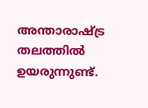അന്താരാഷ്ട്ര തലത്തിൽ ഉയരുന്നുണ്ട്.